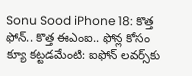Sonu Sood iPhone 18: కొత్త ఫోన్.. కొత్త ఈఎంఐ.. ఫోన్ల కోసం క్యూ కట్టడమేంటి: ఐఫోన్ లవర్స్‌కు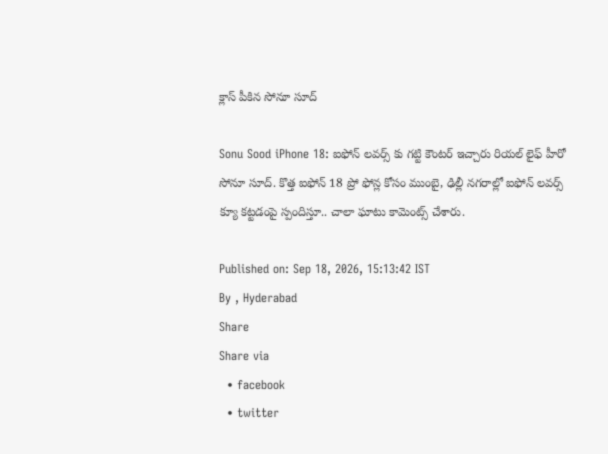క్లాస్ పీకిన సోనూ సూద్

Sonu Sood iPhone 18: ఐఫోన్ లవర్స్ కు గట్టి కౌంటర్ ఇచ్చారు రియల్ లైఫ్ హీరో సోనూ సూద్. కొత్త ఐఫోన్ 18 ప్రో ఫోన్ల కోసం ముంబై, ఢిల్లీ నగరాల్లో ఐఫోన్ లవర్స్ క్యూ కట్టడంపై స్పందిస్తూ.. చాలా ఘాటు కామెంట్స్ చేశారు.

Published on: Sep 18, 2026, 15:13:42 IST
By , Hyderabad
Share
Share via
  • facebook
  • twitter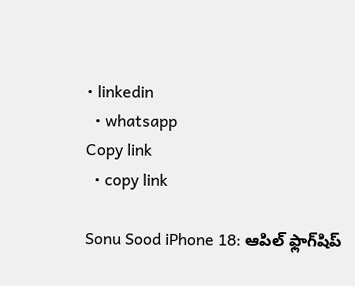• linkedin
  • whatsapp
Copy link
  • copy link

Sonu Sood iPhone 18: ఆపిల్ ఫ్లాగ్‌షిప్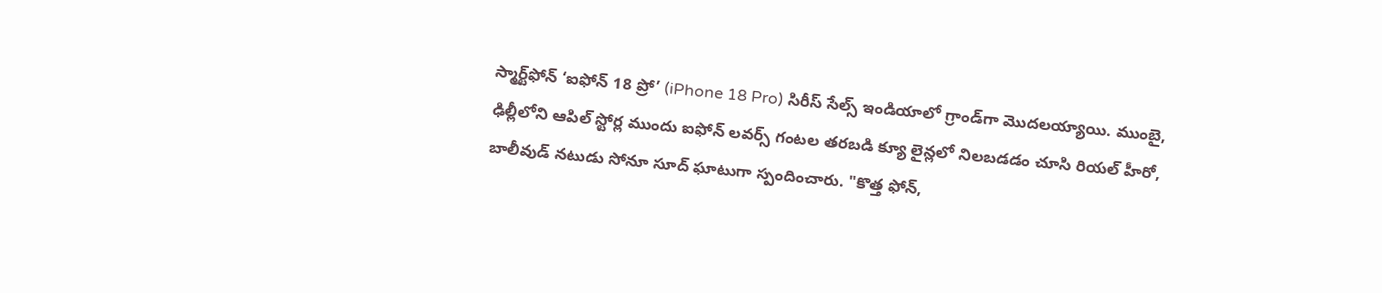స్మార్ట్‌ఫోన్ ‘ఐఫోన్ 18 ప్రో’ (iPhone 18 Pro) సిరీస్ సేల్స్ ఇండియాలో గ్రాండ్‌గా మొదలయ్యాయి. ముంబై, ఢిల్లీలోని ఆపిల్ స్టోర్ల ముందు ఐఫోన్ లవర్స్ గంటల తరబడి క్యూ లైన్లలో నిలబడడం చూసి రియల్ హీరో, బాలీవుడ్ నటుడు సోనూ సూద్ ఘాటుగా స్పందించారు. "కొత్త ఫోన్,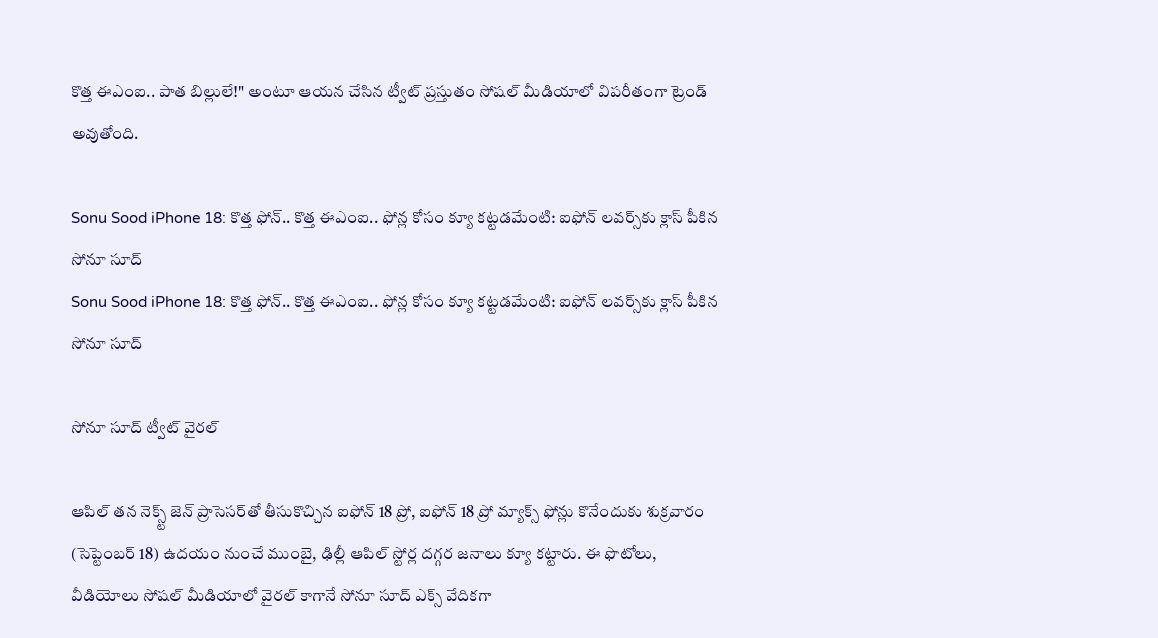కొత్త ఈఎంఐ.. పాత బిల్లులే!" అంటూ ఆయన చేసిన ట్వీట్ ప్రస్తుతం సోషల్ మీడియాలో విపరీతంగా ట్రెండ్ అవుతోంది.

Sonu Sood iPhone 18: కొత్త ఫోన్.. కొత్త ఈఎంఐ.. ఫోన్ల కోసం క్యూ కట్టడమేంటి: ఐఫోన్ లవర్స్‌కు క్లాస్ పీకిన సోనూ సూద్
Sonu Sood iPhone 18: కొత్త ఫోన్.. కొత్త ఈఎంఐ.. ఫోన్ల కోసం క్యూ కట్టడమేంటి: ఐఫోన్ లవర్స్‌కు క్లాస్ పీకిన సోనూ సూద్

సోనూ సూద్ ట్వీట్ వైరల్

ఆపిల్ తన నెక్స్ట్ జెన్ ప్రాసెసర్‌తో తీసుకొచ్చిన ఐఫోన్ 18 ప్రో, ఐఫోన్ 18 ప్రో మ్యాక్స్ ఫోన్లు కొనేందుకు శుక్రవారం (సెప్టెంబర్ 18) ఉదయం నుంచే ముంబై, ఢిల్లీ ఆపిల్ స్టోర్ల దగ్గర జనాలు క్యూ కట్టారు. ఈ ఫొటోలు, వీడియోలు సోషల్ మీడియాలో వైరల్ కాగానే సోనూ సూద్ ఎక్స్ వేదికగా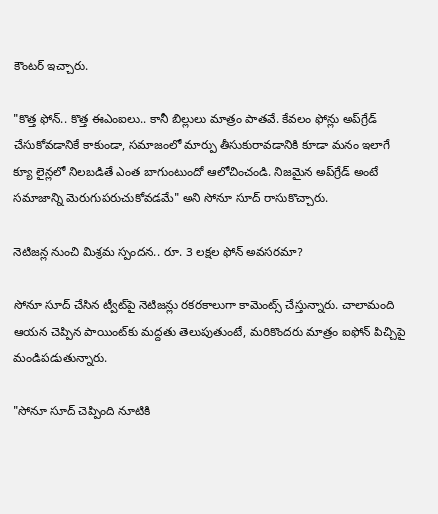కౌంటర్ ఇచ్చారు.

"కొత్త ఫోన్.. కొత్త ఈఎంఐలు.. కానీ బిల్లులు మాత్రం పాతవే. కేవలం ఫోన్లు అప్‌గ్రేడ్ చేసుకోవడానికే కాకుండా, సమాజంలో మార్పు తీసుకురావడానికి కూడా మనం ఇలాగే క్యూ లైన్లలో నిలబడితే ఎంత బాగుంటుందో ఆలోచించండి. నిజమైన అప్‌గ్రేడ్ అంటే సమాజాన్ని మెరుగుపరుచుకోవడమే" అని సోనూ సూద్ రాసుకొచ్చారు.

నెటిజన్ల నుంచి మిశ్రమ స్పందన.. రూ. 3 లక్షల ఫోన్ అవసరమా?

సోనూ సూద్ చేసిన ట్వీట్‌పై నెటిజన్లు రకరకాలుగా కామెంట్స్ చేస్తున్నారు. చాలామంది ఆయన చెప్పిన పాయింట్‌కు మద్దతు తెలుపుతుంటే, మరికొందరు మాత్రం ఐఫోన్ పిచ్చిపై మండిపడుతున్నారు.

"సోనూ సూద్ చెప్పింది నూటికి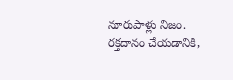నూరుపాళ్లు నిజం. రక్తదానం చేయడానికి,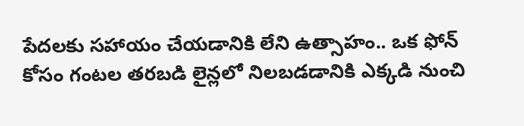పేదలకు సహాయం చేయడానికి లేని ఉత్సాహం.. ఒక ఫోన్ కోసం గంటల తరబడి లైన్లలో నిలబడడానికి ఎక్కడి నుంచి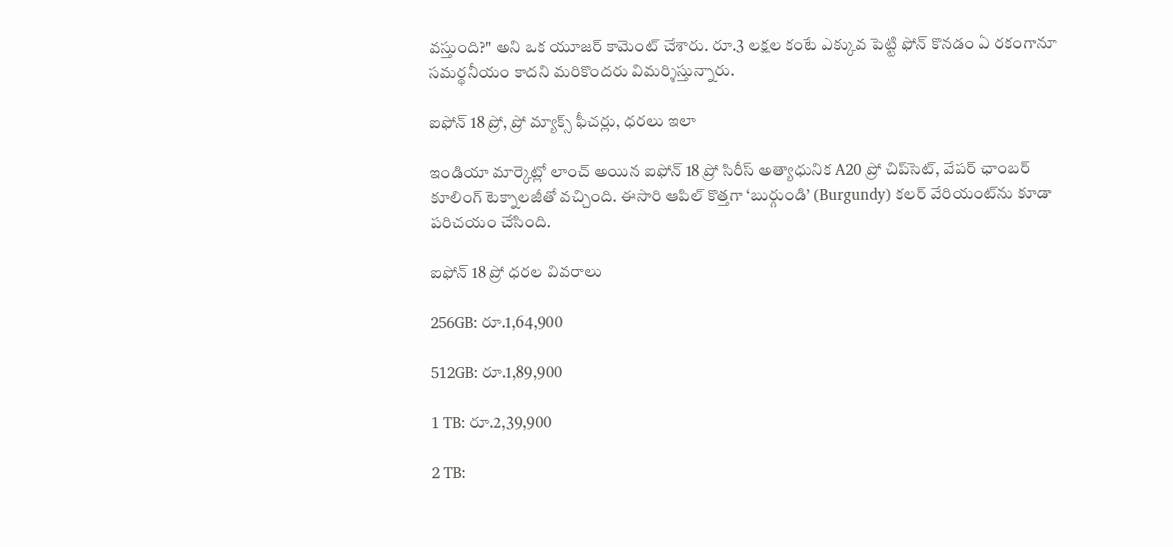వస్తుంది?" అని ఒక యూజర్ కామెంట్ చేశారు. రూ.3 లక్షల కంటే ఎక్కువ పెట్టి ఫోన్ కొనడం ఏ రకంగానూ సమర్థనీయం కాదని మరికొందరు విమర్శిస్తున్నారు.

ఐఫోన్ 18 ప్రో, ప్రో మ్యాక్స్ ఫీచర్లు, ధరలు ఇలా

ఇండియా మార్కెట్లో లాంచ్ అయిన ఐఫోన్ 18 ప్రో సిరీస్ అత్యాధునిక A20 ప్రో చిప్‌సెట్, వేపర్ ఛాంబర్ కూలింగ్ టెక్నాలజీతో వచ్చింది. ఈసారి ఆపిల్ కొత్తగా ‘బుర్గుండి’ (Burgundy) కలర్ వేరియంట్‌ను కూడా పరిచయం చేసింది.

ఐఫోన్ 18 ప్రో ధరల వివరాలు

256GB: రూ.1,64,900

512GB: రూ.1,89,900

1 TB: రూ.2,39,900

2 TB: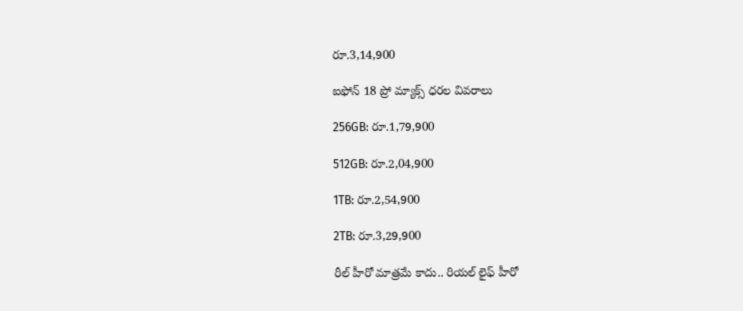రూ.3,14,900

ఐఫోన్ 18 ప్రో మ్యాక్స్ ధరల వివరాలు

256GB: రూ.1,79,900

512GB: రూ.2,04,900

1TB: రూ.2,54,900

2TB: రూ.3,29,900

రీల్ హీరో మాత్రమే కాదు.. రియల్ లైఫ్ హీరో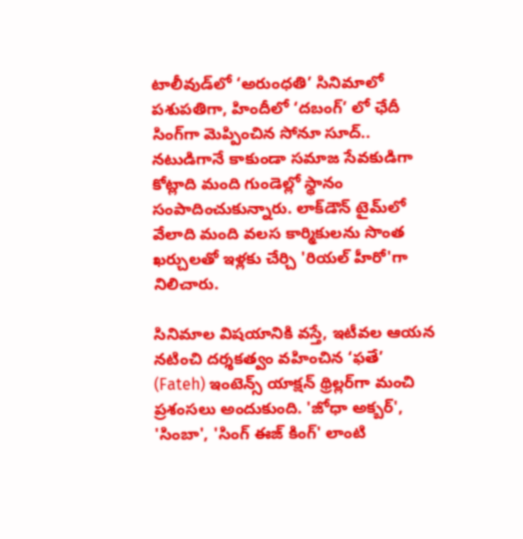టాలీవుడ్‌లో ‘అరుంధతి’ సినిమాలో పశుపతిగా, హిందీలో ‘దబంగ్’ లో ఛేదీ సింగ్‌గా మెప్పించిన సోనూ సూద్.. నటుడిగానే కాకుండా సమాజ సేవకుడిగా కోట్లాది మంది గుండెల్లో స్థానం సంపాదించుకున్నారు. లాక్‌డౌన్ టైమ్‌లో వేలాది మంది వలస కార్మికులను సొంత ఖర్చులతో ఇళ్లకు చేర్చి 'రియల్ హీరో'గా నిలిచారు.

సినిమాల విషయానికి వస్తే, ఇటీవల ఆయన నటించి దర్శకత్వం వహించిన ‘ఫతే’ (Fateh) ఇంటెన్స్ యాక్షన్ థ్రిల్లర్‌గా మంచి ప్రశంసలు అందుకుంది. 'జోధా అక్బర్', 'సింబా', 'సింగ్ ఈజ్ కింగ్' లాంటి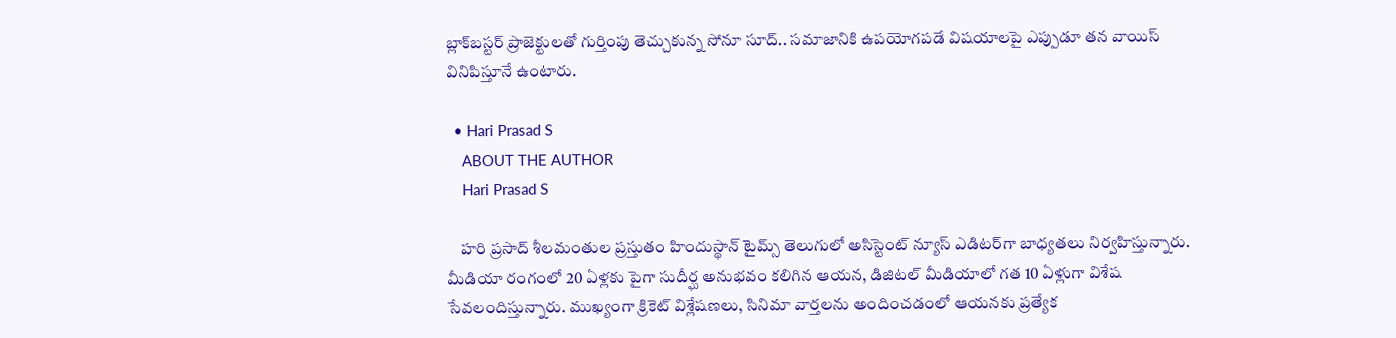బ్లాక్‌బస్టర్ ప్రాజెక్టులతో గుర్తింపు తెచ్చుకున్న సోనూ సూద్.. సమాజానికి ఉపయోగపడే విషయాలపై ఎప్పుడూ తన వాయిస్ వినిపిస్తూనే ఉంటారు.

  • Hari Prasad S
    ABOUT THE AUTHOR
    Hari Prasad S

    హరి ప్రసాద్ శీలమంతుల ప్రస్తుతం హిందుస్థాన్ టైమ్స్ తెలుగులో అసిస్టెంట్ న్యూస్ ఎడిటర్‌గా బాధ్యతలు నిర్వహిస్తున్నారు. మీడియా రంగంలో 20 ఏళ్లకు పైగా సుదీర్ఘ అనుభవం కలిగిన ఆయన, డిజిటల్ మీడియాలో గత 10 ఏళ్లుగా విశేష సేవలందిస్తున్నారు. ముఖ్యంగా క్రికెట్ విశ్లేషణలు, సినిమా వార్తలను అందించడంలో ఆయనకు ప్రత్యేక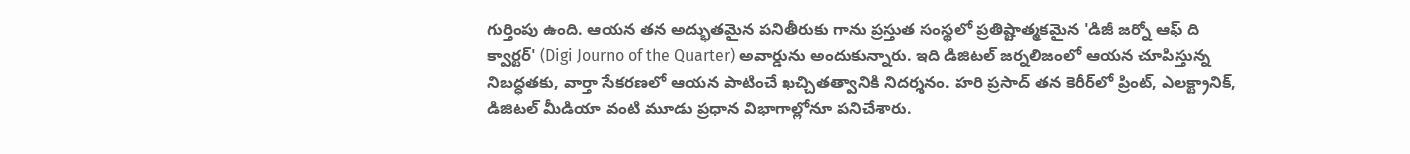గుర్తింపు ఉంది. ఆయన తన అద్భుతమైన పనితీరుకు గాను ప్రస్తుత సంస్థలో ప్రతిష్టాత్మకమైన 'డిజీ జర్నో ఆఫ్ ది క్వార్టర్' (Digi Journo of the Quarter) అవార్డును అందుకున్నారు. ఇది డిజిటల్ జర్నలిజంలో ఆయన చూపిస్తున్న నిబద్ధతకు, వార్తా సేకరణలో ఆయన పాటించే ఖచ్చితత్వానికి నిదర్శనం. హరి ప్రసాద్ తన కెరీర్‌లో ప్రింట్, ఎలక్ట్రానిక్, డిజిటల్ మీడియా వంటి మూడు ప్రధాన విభాగాల్లోనూ పనిచేశారు.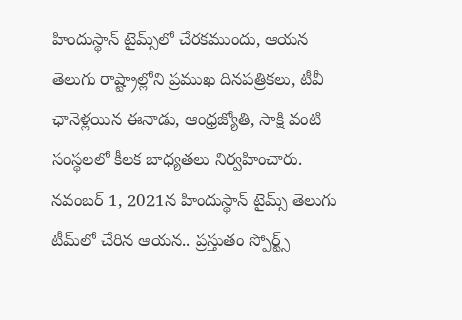హిందుస్థాన్ టైమ్స్‌లో చేరకముందు, ఆయన తెలుగు రాష్ట్రాల్లోని ప్రముఖ దినపత్రికలు, టీవీ ఛానెళ్లయిన ఈనాడు, ఆంధ్రజ్యోతి, సాక్షి వంటి సంస్థలలో కీలక బాధ్యతలు నిర్వహించారు. నవంబర్ 1, 2021న హిందుస్థాన్ టైమ్స్ తెలుగు టీమ్‌లో చేరిన ఆయన.. ప్రస్తుతం స్పోర్ట్స్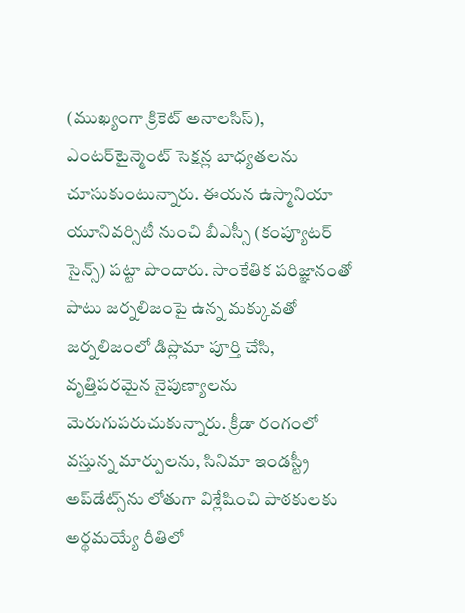(ముఖ్యంగా క్రికెట్ అనాలసిస్), ఎంటర్‌టైన్మెంట్ సెక్షన్ల బాధ్యతలను చూసుకుంటున్నారు. ఈయన ఉస్మానియా యూనివర్సిటీ నుంచి బీఎస్సీ (కంప్యూటర్ సైన్స్) పట్టా పొందారు. సాంకేతిక పరిజ్ఞానంతో పాటు జర్నలిజంపై ఉన్న మక్కువతో జర్నలిజంలో డిప్లొమా పూర్తి చేసి, వృత్తిపరమైన నైపుణ్యాలను మెరుగుపరుచుకున్నారు. క్రీడా రంగంలో వస్తున్న మార్పులను, సినిమా ఇండస్ట్రీ అప్‌డేట్స్‌ను లోతుగా విశ్లేషించి పాఠకులకు అర్థమయ్యే రీతిలో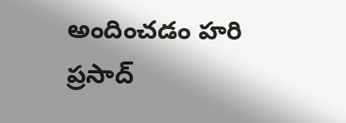అందించడం హరి ప్రసాద్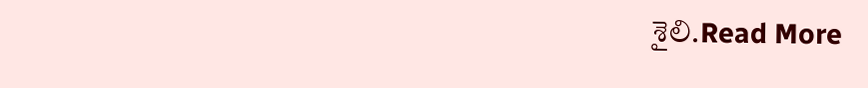శైలి.Read More